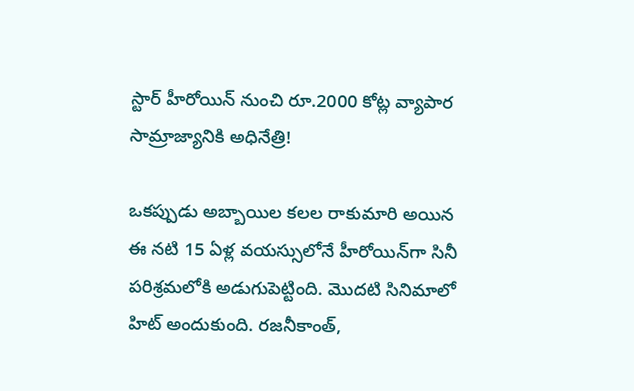స్టార్ హీరోయిన్ నుంచి రూ.2000 కోట్ల వ్యాపార సామ్రాజ్యానికి అధినేత్రి!

ఒకప్పుడు అబ్బాయిల కలల రాకుమారి అయిన ఈ నటి 15 ఏళ్ల వయస్సులోనే హీరోయిన్‌గా సినీ పరిశ్రమలోకి అడుగుపెట్టింది. మొదటి సినిమాలో హిట్ అందుకుంది. రజనీకాంత్,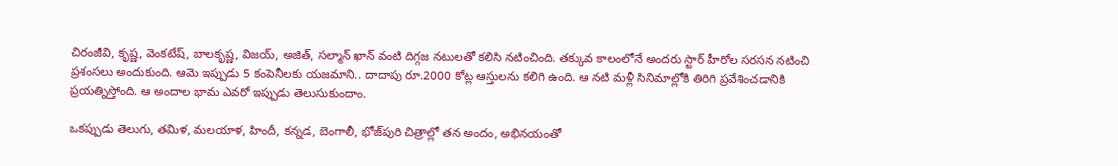చిరంజీవి, కృష్ణ, వెంకటేష్, బాలకృష్ణ, విజయ్, అజిత్, సల్మాన్ ఖాన్ వంటి దిగ్గజ నటులతో కలిసి నటించింది. తక్కువ కాలంలోనే అందరు స్టార్ హీరోల సరసన నటించి ప్రశంసలు అందుకుంది. ఆమె ఇప్పుడు 5 కంపెనీలకు యజమాని.. దాదాపు రూ.2000 కోట్ల ఆస్తులను కలిగి ఉంది. ఆ నటి మళ్లీ సినిమాల్లోకి తిరిగి ప్రవేశించడానికి ప్రయత్నిస్తోంది. ఆ అందాల భామ ఎవరో ఇప్పుడు తెలుసుకుందాం.

ఒకప్పుడు తెలుగు, తమిళ, మలయాళ, హిందీ, కన్నడ, బెంగాలీ, భోజ్‌పురి చిత్రాల్లో తన అందం, అభినయంతో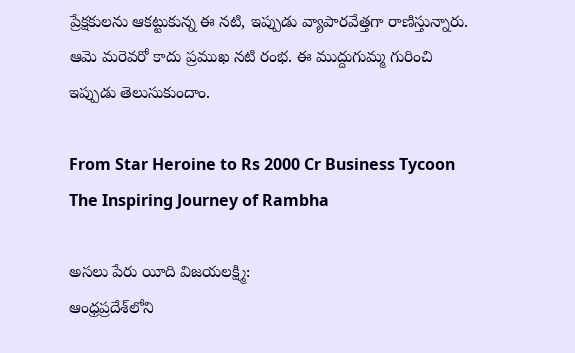ప్రేక్షకులను ఆకట్టుకున్న ఈ నటి, ఇప్పుడు వ్యాపారవేత్తగా రాణిస్తున్నారు. ఆమె మరెవరో కాదు ప్రముఖ నటి రంభ. ఈ ముద్దుగుమ్మ గురించి ఇప్పుడు తెలుసుకుందాం.

From Star Heroine to Rs 2000 Cr Business Tycoon The Inspiring Journey of Rambha

అసలు పేరు యీది విజయలక్ష్మి:
ఆంధ్రప్రదేశ్‌లోని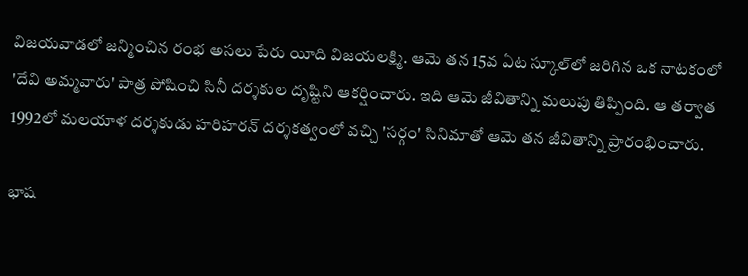విజయవాడలో జన్మించిన రంభ అసలు పేరు యీది విజయలక్ష్మి. ఆమె తన 15వ ఏట స్కూల్‌లో జరిగిన ఒక నాటకంలో 'దేవి అమ్మవారు' పాత్ర పోషించి సినీ దర్శకుల దృష్టిని ఆకర్షించారు. ఇది ఆమె జీవితాన్ని మలుపు తిప్పింది. ఆ తర్వాత 1992లో మలయాళ దర్శకుడు హరిహరన్ దర్శకత్వంలో వచ్చి 'సర్గం' సినిమాతో ఆమె తన జీవితాన్ని ప్రారంభించారు.

భాష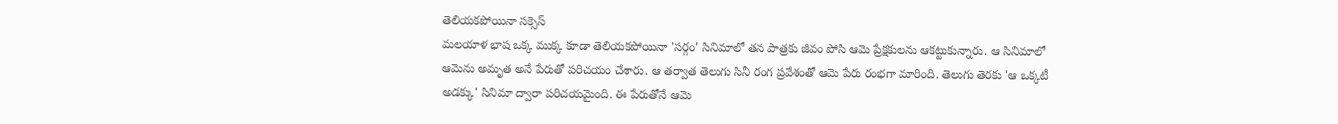తెలియకపోయినా సక్సెస్
మలయాళ భాష ఒక్క ముక్క కూడా తెలియకపోయినా 'సర్గం' సినిమాలో తన పాత్రకు జీవం పోసి ఆమె ప్రేక్షకులను ఆకట్టుకున్నారు. ఆ సినిమాలో ఆమెను అమృత అనే పేరుతో పరిచయం చేశారు. ఆ తర్వాత తెలుగు సినీ రంగ ప్రవేశంతో ఆమె పేరు రంభగా మారింది. తెలుగు తెరకు 'ఆ ఒక్కటీ అడక్కు' సినిమా ద్వారా పరిచయమైంది. ఈ పేరుతోనే ఆమె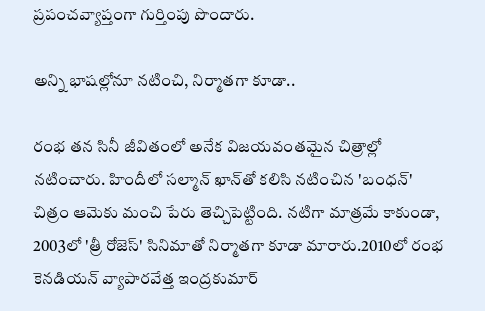ప్రపంచవ్యాప్తంగా గుర్తింపు పొందారు.

అన్ని భాషల్లోనూ నటించి, నిర్మాతగా కూడా..

రంభ తన సినీ జీవితంలో అనేక విజయవంతమైన చిత్రాల్లో నటించారు. హిందీలో సల్మాన్ ఖాన్‌తో కలిసి నటించిన 'బంధన్' చిత్రం ఆమెకు మంచి పేరు తెచ్చిపెట్టింది. నటిగా మాత్రమే కాకుండా, 2003లో 'త్రీ రోజెస్' సినిమాతో నిర్మాతగా కూడా మారారు.2010లో రంభ కెనడియన్ వ్యాపారవేత్త ఇంద్రకుమార్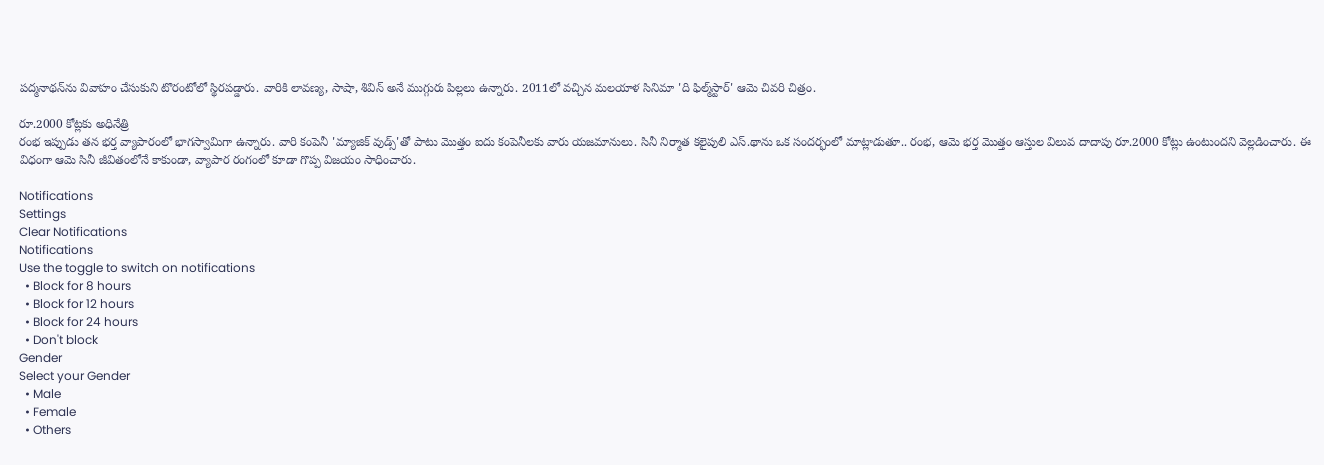పద్మనాథన్‌ను వివాహం చేసుకుని టొరంటోలో స్థిరపడ్డారు. వారికి లావణ్య, సాషా, శివిన్ అనే ముగ్గురు పిల్లలు ఉన్నారు. 2011లో వచ్చిన మలయాళ సినిమా 'ది ఫిల్మ్‌స్టార్' ఆమె చివరి చిత్రం.

రూ.2000 కోట్లకు అధినేత్రి
రంభ ఇప్పుడు తన భర్త వ్యాపారంలో భాగస్వామిగా ఉన్నారు. వారి కంపెనీ 'మ్యాజిక్ వుడ్స్'తో పాటు మొత్తం ఐదు కంపెనీలకు వారు యజమానులు. సినీ నిర్మాత కలైపులి ఎస్.థాను ఒక సందర్భంలో మాట్లాడుతూ.. రంభ, ఆమె భర్త మొత్తం ఆస్తుల విలువ దాదాపు రూ.2000 కోట్లు ఉంటుందని వెల్లడించారు. ఈ విధంగా ఆమె సినీ జీవితంలోనే కాకుండా, వ్యాపార రంగంలో కూడా గొప్ప విజయం సాధించారు.

Notifications
Settings
Clear Notifications
Notifications
Use the toggle to switch on notifications
  • Block for 8 hours
  • Block for 12 hours
  • Block for 24 hours
  • Don't block
Gender
Select your Gender
  • Male
  • Female
  • Others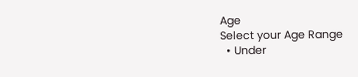Age
Select your Age Range
  • Under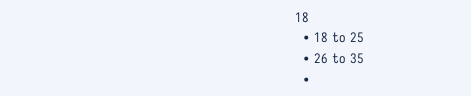18
  • 18 to 25
  • 26 to 35
  •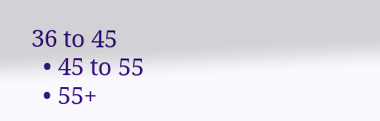36 to 45
  • 45 to 55
  • 55+